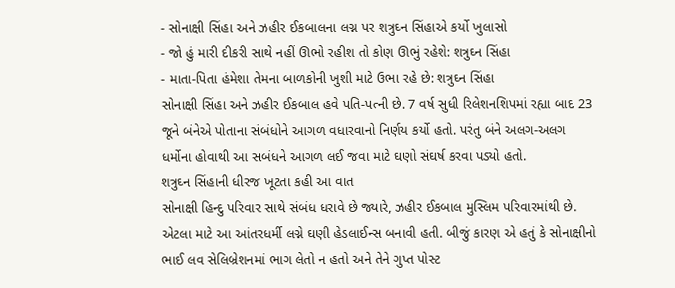- સોનાક્ષી સિંહા અને ઝહીર ઈકબાલના લગ્ન પર શત્રુઘ્ન સિંહાએ કર્યો ખુલાસો
- જો હું મારી દીકરી સાથે નહીં ઊભો રહીશ તો કોણ ઊભું રહેશે: શત્રુઘ્ન સિંહા
- માતા-પિતા હંમેશા તેમના બાળકોની ખુશી માટે ઉભા રહે છે: શત્રુઘ્ન સિંહા
સોનાક્ષી સિંહા અને ઝહીર ઈકબાલ હવે પતિ-પત્ની છે. 7 વર્ષ સુધી રિલેશનશિપમાં રહ્યા બાદ 23 જૂને બંનેએ પોતાના સંબંધોને આગળ વધારવાનો નિર્ણય કર્યો હતો. પરંતુ બંને અલગ-અલગ ધર્મોના હોવાથી આ સબંધને આગળ લઈ જવા માટે ઘણો સંઘર્ષ કરવા પડ્યો હતો.
શત્રુઘ્ન સિંહાની ધીરજ ખૂટતા કહી આ વાત
સોનાક્ષી હિન્દુ પરિવાર સાથે સંબંધ ધરાવે છે જ્યારે, ઝહીર ઈકબાલ મુસ્લિમ પરિવારમાંથી છે. એટલા માટે આ આંતરધર્મી લગ્ને ઘણી હેડલાઈન્સ બનાવી હતી. બીજું કારણ એ હતું કે સોનાક્ષીનો ભાઈ લવ સેલિબ્રેશનમાં ભાગ લેતો ન હતો અને તેને ગુપ્ત પોસ્ટ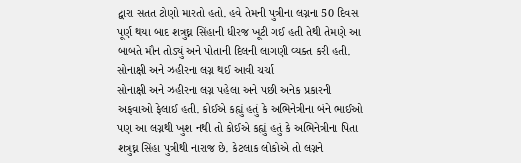દ્વારા સતત ટોણો મારતો હતો. હવે તેમની પુત્રીના લગ્નના 50 દિવસ પૂર્ણ થયા બાદ શત્રુઘ્ન સિંહાની ધીરજ ખૂટી ગઈ હતી તેથી તેમણે આ બાબતે મૌન તોડ્યું અને પોતાની દિલની લાગણી વ્યક્ત કરી હતી.
સોનાક્ષી અને ઝહીરના લગ્ન થઈ આવી ચર્ચા
સોનાક્ષી અને ઝહીરના લગ્ન પહેલા અને પછી અનેક પ્રકારની અફવાઓ ફેલાઈ હતી. કોઈએ કહ્યું હતું કે અભિનેત્રીના બંને ભાઈઓ પણ આ લગ્નથી ખુશ નથી તો કોઈએ કહ્યું હતું કે અભિનેત્રીના પિતા શત્રુઘ્ન સિંહા પુત્રીથી નારાજ છે. કેટલાક લોકોએ તો લગ્નને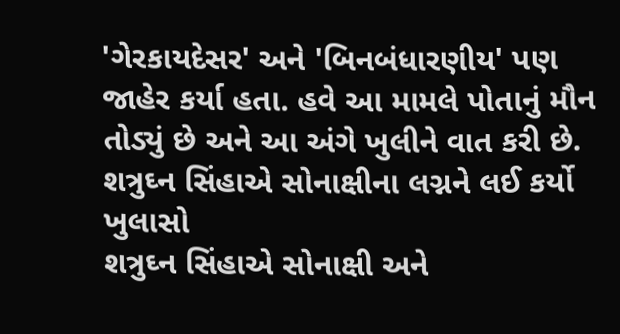'ગેરકાયદેસર' અને 'બિનબંધારણીય' પણ જાહેર કર્યા હતા. હવે આ મામલે પોતાનું મૌન તોડ્યું છે અને આ અંગે ખુલીને વાત કરી છે.
શત્રુઘ્ન સિંહાએ સોનાક્ષીના લગ્નને લઈ કર્યો ખુલાસો
શત્રુઘ્ન સિંહાએ સોનાક્ષી અને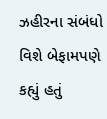ઝહીરના સંબંધો વિશે બેફામપણે કહ્યું હતું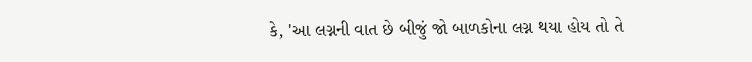કે, 'આ લગ્નની વાત છે બીજું જો બાળકોના લગ્ન થયા હોય તો તે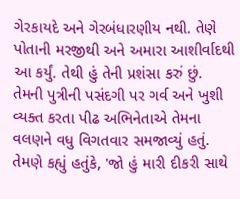ગેરકાયદે અને ગેરબંધારણીય નથી. તેણે પોતાની મરજીથી અને અમારા આશીર્વાદથી આ કર્યું. તેથી હું તેની પ્રશંસા કરું છું.
તેમની પુત્રીની પસંદગી પર ગર્વ અને ખુશી વ્યક્ત કરતા પીઢ અભિનેતાએ તેમના વલણને વધુ વિગતવાર સમજાવ્યું હતું. તેમણે કહ્યું હતુંકે, 'જો હું મારી દીકરી સાથે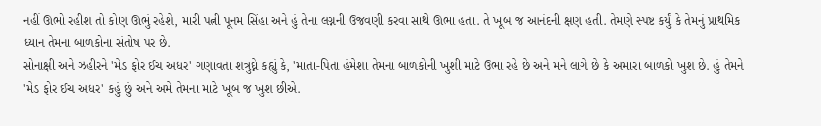નહીં ઊભો રહીશ તો કોણ ઊભું રહેશે, મારી પત્ની પૂનમ સિંહા અને હું તેના લગ્નની ઉજવણી કરવા સાથે ઊભા હતા. તે ખૂબ જ આનંદની ક્ષણ હતી. તેમણે સ્પષ્ટ કર્યું કે તેમનું પ્રાથમિક ધ્યાન તેમના બાળકોના સંતોષ પર છે.
સોનાક્ષી અને ઝહીરને 'મેડ ફોર ઈચ અધર' ગણાવતા શત્રુઘ્ને કહ્યું કે, 'માતા-પિતા હંમેશા તેમના બાળકોની ખુશી માટે ઉભા રહે છે અને મને લાગે છે કે અમારા બાળકો ખુશ છે. હું તેમને 'મેડ ફોર ઈચ અધર' કહું છું અને અમે તેમના માટે ખૂબ જ ખુશ છીએ.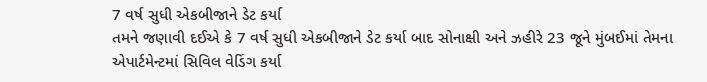7 વર્ષ સુધી એકબીજાને ડેટ કર્યા
તમને જણાવી દઈએ કે 7 વર્ષ સુધી એકબીજાને ડેટ કર્યા બાદ સોનાક્ષી અને ઝહીરે 23 જૂને મુંબઈમાં તેમના એપાર્ટમેન્ટમાં સિવિલ વેડિંગ કર્યા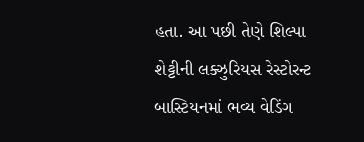હતા. આ પછી તેણે શિલ્પા શેટ્ટીની લક્ઝુરિયસ રેસ્ટોરન્ટ બાસ્ટિયનમાં ભવ્ય વેડિંગ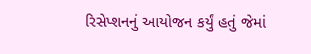રિસેપ્શનનું આયોજન કર્યું હતું જેમાં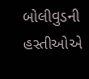બોલીવુડની હસ્તીઓએ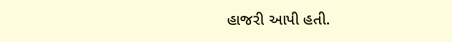હાજરી આપી હતી.